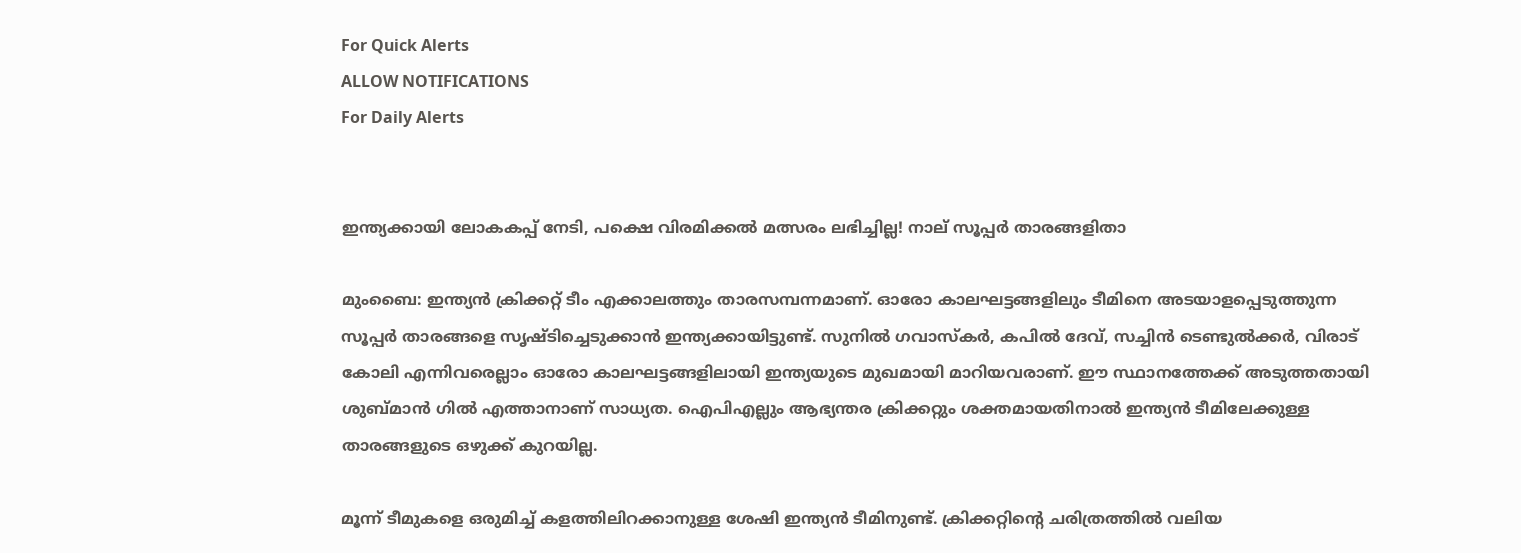For Quick Alerts
ALLOW NOTIFICATIONS
For Daily Alerts


ഇന്ത്യക്കായി ലോകകപ്പ് നേടി, പക്ഷെ വിരമിക്കല്‍ മത്സരം ലഭിച്ചില്ല! നാല് സൂപ്പര്‍ താരങ്ങളിതാ

മുംബൈ: ഇന്ത്യന്‍ ക്രിക്കറ്റ് ടീം എക്കാലത്തും താരസമ്പന്നമാണ്. ഓരോ കാലഘട്ടങ്ങളിലും ടീമിനെ അടയാളപ്പെടുത്തുന്ന സൂപ്പര്‍ താരങ്ങളെ സൃഷ്ടിച്ചെടുക്കാന്‍ ഇന്ത്യക്കായിട്ടുണ്ട്. സുനില്‍ ഗവാസ്‌കര്‍, കപില്‍ ദേവ്, സച്ചിന്‍ ടെണ്ടുല്‍ക്കര്‍, വിരാട് കോലി എന്നിവരെല്ലാം ഓരോ കാലഘട്ടങ്ങളിലായി ഇന്ത്യയുടെ മുഖമായി മാറിയവരാണ്. ഈ സ്ഥാനത്തേക്ക് അടുത്തതായി ശുബ്മാന്‍ ഗില്‍ എത്താനാണ് സാധ്യത. ഐപിഎല്ലും ആഭ്യന്തര ക്രിക്കറ്റും ശക്തമായതിനാല്‍ ഇന്ത്യന്‍ ടീമിലേക്കുള്ള താരങ്ങളുടെ ഒഴുക്ക് കുറയില്ല.

മൂന്ന് ടീമുകളെ ഒരുമിച്ച് കളത്തിലിറക്കാനുള്ള ശേഷി ഇന്ത്യന്‍ ടീമിനുണ്ട്. ക്രിക്കറ്റിന്റെ ചരിത്രത്തില്‍ വലിയ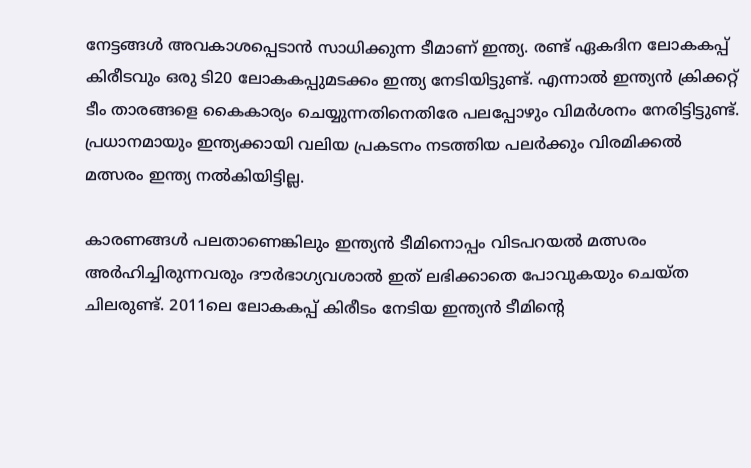നേട്ടങ്ങള്‍ അവകാശപ്പെടാന്‍ സാധിക്കുന്ന ടീമാണ് ഇന്ത്യ. രണ്ട് ഏകദിന ലോകകപ്പ് കിരീടവും ഒരു ടി20 ലോകകപ്പുമടക്കം ഇന്ത്യ നേടിയിട്ടുണ്ട്. എന്നാല്‍ ഇന്ത്യന്‍ ക്രിക്കറ്റ് ടീം താരങ്ങളെ കൈകാര്യം ചെയ്യുന്നതിനെതിരേ പലപ്പോഴും വിമര്‍ശനം നേരിട്ടിട്ടുണ്ട്. പ്രധാനമായും ഇന്ത്യക്കായി വലിയ പ്രകടനം നടത്തിയ പലര്‍ക്കും വിരമിക്കല്‍ മത്സരം ഇന്ത്യ നല്‍കിയിട്ടില്ല.

കാരണങ്ങള്‍ പലതാണെങ്കിലും ഇന്ത്യന്‍ ടീമിനൊപ്പം വിടപറയല്‍ മത്സരം അര്‍ഹിച്ചിരുന്നവരും ദൗര്‍ഭാഗ്യവശാല്‍ ഇത് ലഭിക്കാതെ പോവുകയും ചെയ്ത ചിലരുണ്ട്. 2011ലെ ലോകകപ്പ് കിരീടം നേടിയ ഇന്ത്യന്‍ ടീമിന്റെ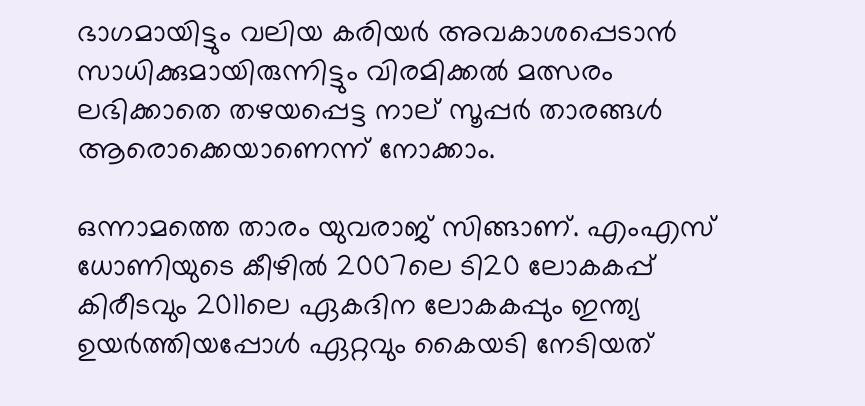ഭാഗമായിട്ടും വലിയ കരിയര്‍ അവകാശപ്പെടാന്‍ സാധിക്കുമായിരുന്നിട്ടും വിരമിക്കല്‍ മത്സരം ലഭിക്കാതെ തഴയപ്പെട്ട നാല് സൂപ്പര്‍ താരങ്ങള്‍ ആരൊക്കെയാണെന്ന് നോക്കാം.

ഒന്നാമത്തെ താരം യുവരാജ് സിങ്ങാണ്. എംഎസ് ധോണിയുടെ കീഴില്‍ 2007ലെ ടി20 ലോകകപ്പ് കിരീടവും 2011ലെ ഏകദിന ലോകകപ്പും ഇന്ത്യ ഉയര്‍ത്തിയപ്പോള്‍ ഏറ്റവും കൈയടി നേടിയത്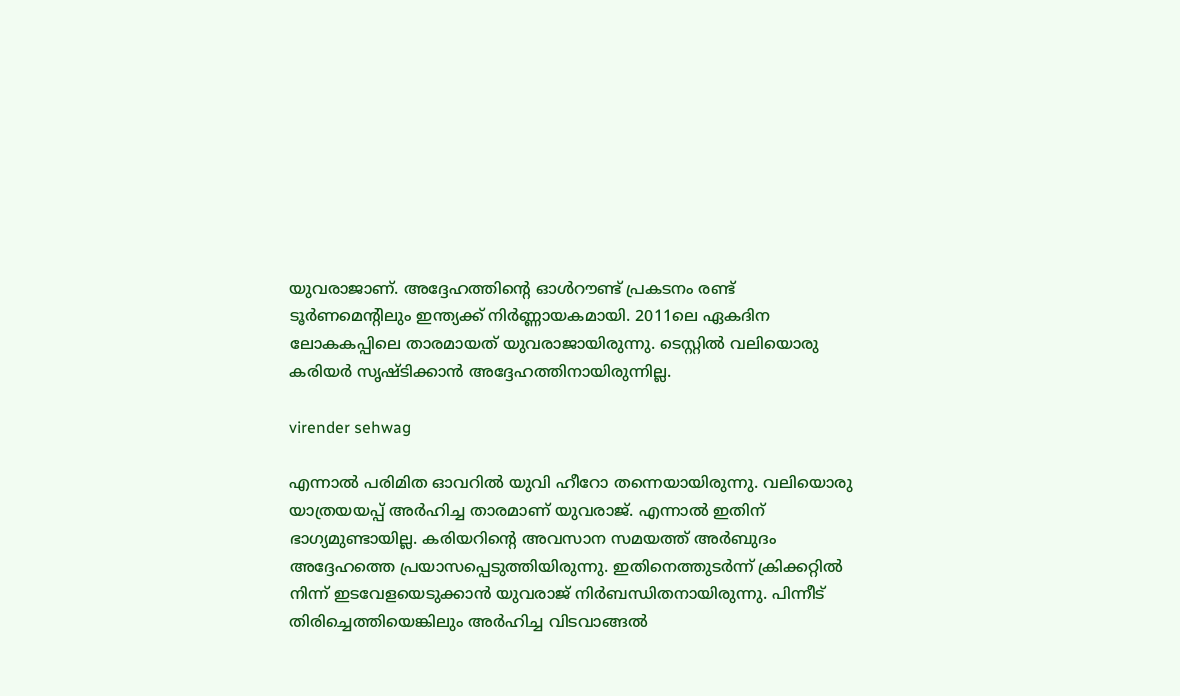യുവരാജാണ്. അദ്ദേഹത്തിന്റെ ഓള്‍റൗണ്ട് പ്രകടനം രണ്ട് ടൂര്‍ണമെന്റിലും ഇന്ത്യക്ക് നിര്‍ണ്ണായകമായി. 2011ലെ ഏകദിന ലോകകപ്പിലെ താരമായത് യുവരാജായിരുന്നു. ടെസ്റ്റില്‍ വലിയൊരു കരിയര്‍ സൃഷ്ടിക്കാന്‍ അദ്ദേഹത്തിനായിരുന്നില്ല.

virender sehwag

എന്നാല്‍ പരിമിത ഓവറില്‍ യുവി ഹീറോ തന്നെയായിരുന്നു. വലിയൊരു യാത്രയയപ്പ് അര്‍ഹിച്ച താരമാണ് യുവരാജ്. എന്നാല്‍ ഇതിന് ഭാഗ്യമുണ്ടായില്ല. കരിയറിന്റെ അവസാന സമയത്ത് അര്‍ബുദം അദ്ദേഹത്തെ പ്രയാസപ്പെടുത്തിയിരുന്നു. ഇതിനെത്തുടര്‍ന്ന് ക്രിക്കറ്റില്‍ നിന്ന് ഇടവേളയെടുക്കാന്‍ യുവരാജ് നിര്‍ബന്ധിതനായിരുന്നു. പിന്നീട് തിരിച്ചെത്തിയെങ്കിലും അര്‍ഹിച്ച വിടവാങ്ങല്‍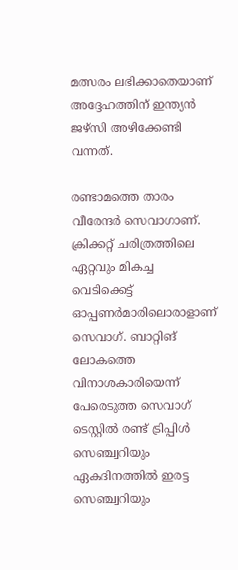മത്സരം ലഭിക്കാതെയാണ് അദ്ദേഹത്തിന് ഇന്ത്യന്‍ ജഴ്‌സി അഴിക്കേണ്ടി വന്നത്.

രണ്ടാമത്തെ താരം വീരേന്ദര്‍ സെവാഗാണ്. ക്രിക്കറ്റ് ചരിത്രത്തിലെ ഏറ്റവും മികച്ച വെടിക്കെട്ട് ഓപ്പണര്‍മാരിലൊരാളാണ് സെവാഗ്. ബാറ്റിങ് ലോകത്തെ വിനാശകാരിയെന്ന് പേരെടുത്ത സെവാഗ് ടെസ്റ്റില്‍ രണ്ട് ട്രിപ്പിള്‍ സെഞ്ച്വറിയും ഏകദിനത്തില്‍ ഇരട്ട സെഞ്ച്വറിയും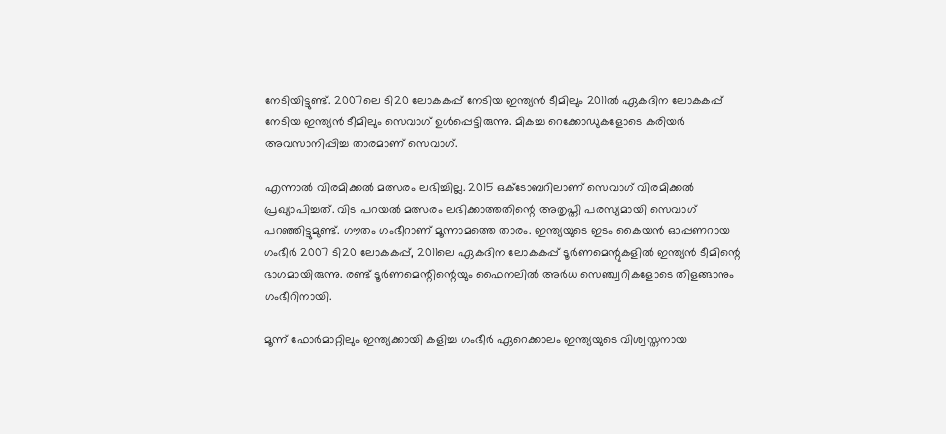നേടിയിട്ടുണ്ട്. 2007ലെ ടി20 ലോകകപ്പ് നേടിയ ഇന്ത്യന്‍ ടീമിലും 2011ല്‍ ഏകദിന ലോകകപ്പ് നേടിയ ഇന്ത്യന്‍ ടീമിലും സെവാഗ് ഉള്‍പ്പെട്ടിരുന്നു. മികച്ച റെക്കോഡുകളോടെ കരിയര്‍ അവസാനിപ്പിച്ച താരമാണ് സെവാഗ്.

എന്നാല്‍ വിരമിക്കല്‍ മത്സരം ലഭിച്ചില്ല. 2015 ഒക്ടോബറിലാണ് സെവാഗ് വിരമിക്കല്‍ പ്രഖ്യാപിച്ചത്. വിട പറയല്‍ മത്സരം ലഭിക്കാത്തതിന്റെ അതൃപ്തി പരസ്യമായി സെവാഗ് പറഞ്ഞിട്ടുമുണ്ട്. ഗൗതം ഗംഭീറാണ് മൂന്നാമത്തെ താരം. ഇന്ത്യയുടെ ഇടം കൈയന്‍ ഓപ്പണറായ ഗംഭീര്‍ 2007 ടി20 ലോകകപ്പ്, 2011ലെ ഏകദിന ലോകകപ്പ് ടൂര്‍ണമെന്റുകളില്‍ ഇന്ത്യന്‍ ടീമിന്റെ ഭാഗമായിരുന്നു. രണ്ട് ടൂര്‍ണമെന്റിന്റെയും ഫൈനലില്‍ അര്‍ധ സെഞ്ച്വറികളോടെ തിളങ്ങാനും ഗംഭീറിനായി.

മൂന്ന് ഫോര്‍മാറ്റിലും ഇന്ത്യക്കായി കളിച്ച ഗംഭീര്‍ ഏറെക്കാലം ഇന്ത്യയുടെ വിശ്വസ്തനായ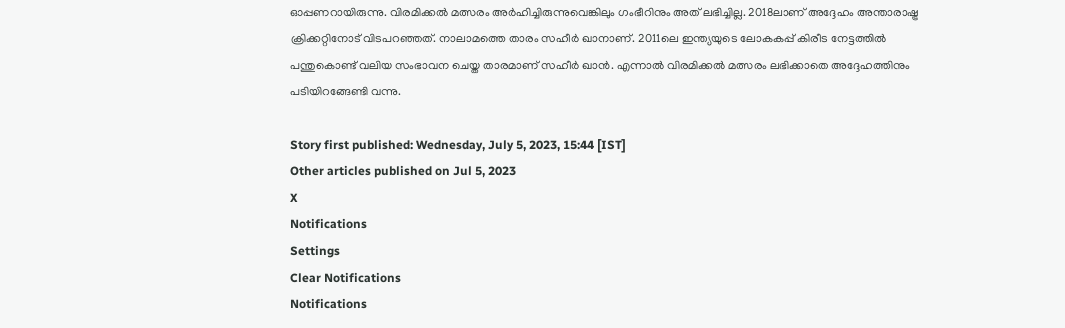ഓപ്പണറായിരുന്നു. വിരമിക്കല്‍ മത്സരം അര്‍ഹിച്ചിരുന്നുവെങ്കിലും ഗംഭീറിനും അത് ലഭിച്ചില്ല. 2018ലാണ് അദ്ദേഹം അന്താരാഷ്ട്ര ക്രിക്കറ്റിനോട് വിടപറഞ്ഞത്. നാലാമത്തെ താരം സഹീര്‍ ഖാനാണ്. 2011ലെ ഇന്ത്യയുടെ ലോകകപ്പ് കിരീട നേട്ടത്തില്‍ പന്തുകൊണ്ട് വലിയ സംഭാവന ചെയ്ത താരമാണ് സഹീര്‍ ഖാന്‍. എന്നാല്‍ വിരമിക്കല്‍ മത്സരം ലഭിക്കാതെ അദ്ദേഹത്തിനും പടിയിറങ്ങേണ്ടി വന്നു.

Story first published: Wednesday, July 5, 2023, 15:44 [IST]
Other articles published on Jul 5, 2023
X
Notifications
Settings
Clear Notifications
Notifications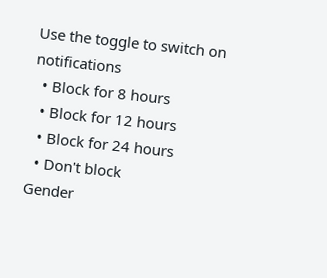Use the toggle to switch on notifications
  • Block for 8 hours
  • Block for 12 hours
  • Block for 24 hours
  • Don't block
Gender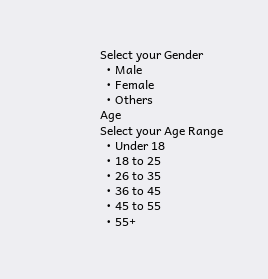Select your Gender
  • Male
  • Female
  • Others
Age
Select your Age Range
  • Under 18
  • 18 to 25
  • 26 to 35
  • 36 to 45
  • 45 to 55
  • 55+